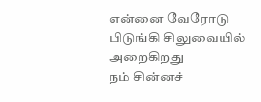என்னை வேரோடு
பிடுங்கி சிலுவையில்
அறைகிறது
நம் சின்னச்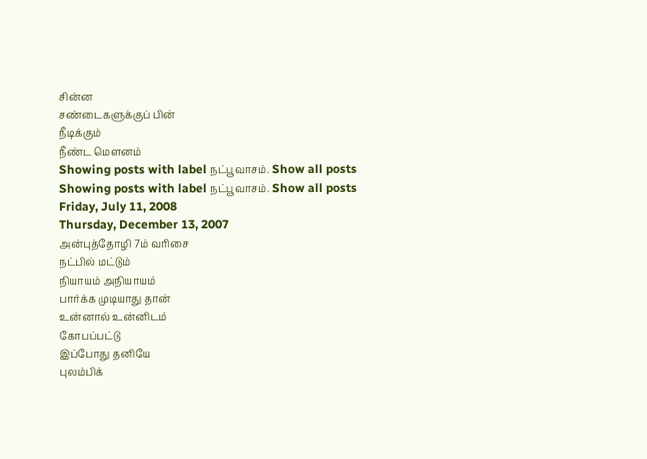சின்ன
சண்டைகளுக்குப் பின்
நீடிக்கும்
நீண்ட மௌனம்
Showing posts with label நட்பூவாசம். Show all posts
Showing posts with label நட்பூவாசம். Show all posts
Friday, July 11, 2008
Thursday, December 13, 2007
அன்புத்தோழி 7ம் வரிசை
நட்பில் மட்டும்
நியாயம் அநியாயம்
பார்க்க முடியாது தான்
உன்னால் உன்னிடம்
கோபப்பட்டு
இப்போது தனியே
புலம்பிக்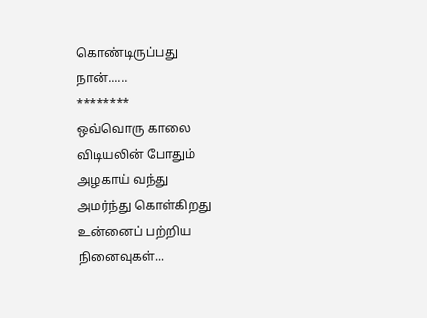கொண்டிருப்பது
நான்......
********
ஒவ்வொரு காலை
விடியலின் போதும்
அழகாய் வந்து
அமர்ந்து கொள்கிறது
உன்னைப் பற்றிய
நினைவுகள்...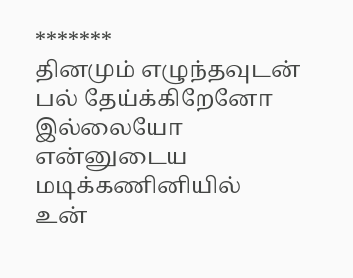*******
தினமும் எழுந்தவுடன்
பல் தேய்க்கிறேனோ
இல்லையோ
என்னுடைய
மடிக்கணினியில்
உன்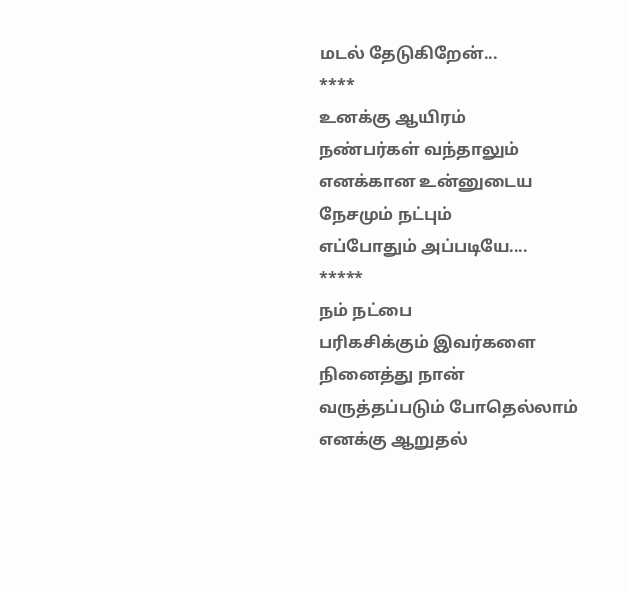மடல் தேடுகிறேன்...
****
உனக்கு ஆயிரம்
நண்பர்கள் வந்தாலும்
எனக்கான உன்னுடைய
நேசமும் நட்பும்
எப்போதும் அப்படியே....
*****
நம் நட்பை
பரிகசிக்கும் இவர்களை
நினைத்து நான்
வருத்தப்படும் போதெல்லாம்
எனக்கு ஆறுதல்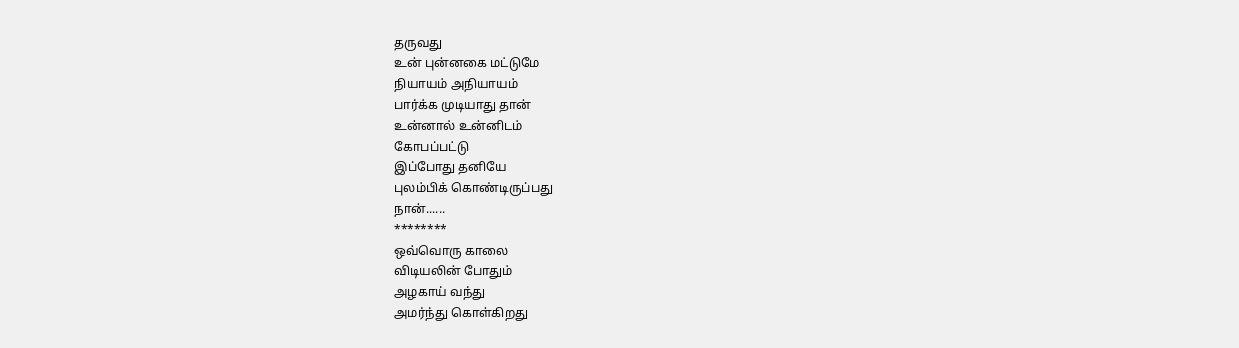தருவது
உன் புன்னகை மட்டுமே
நியாயம் அநியாயம்
பார்க்க முடியாது தான்
உன்னால் உன்னிடம்
கோபப்பட்டு
இப்போது தனியே
புலம்பிக் கொண்டிருப்பது
நான்......
********
ஒவ்வொரு காலை
விடியலின் போதும்
அழகாய் வந்து
அமர்ந்து கொள்கிறது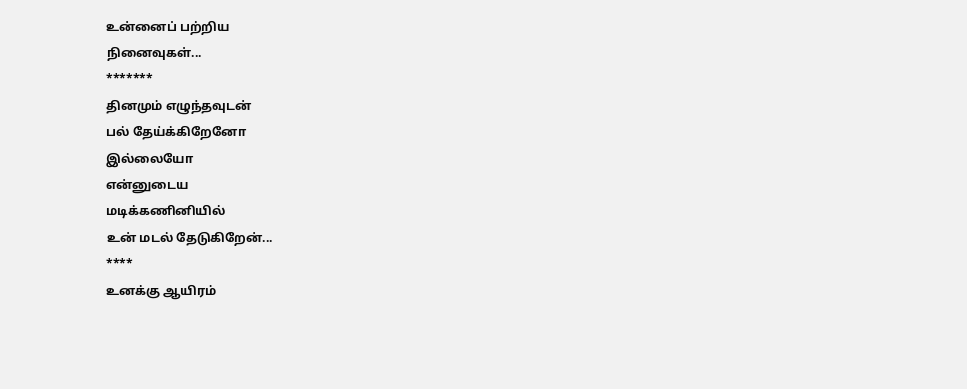உன்னைப் பற்றிய
நினைவுகள்...
*******
தினமும் எழுந்தவுடன்
பல் தேய்க்கிறேனோ
இல்லையோ
என்னுடைய
மடிக்கணினியில்
உன் மடல் தேடுகிறேன்...
****
உனக்கு ஆயிரம்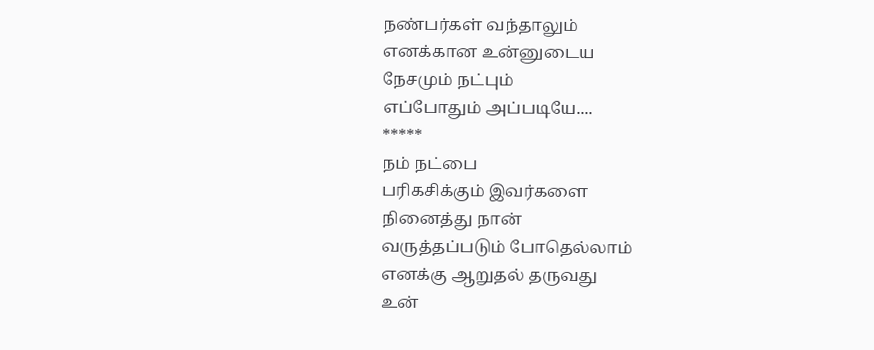நண்பர்கள் வந்தாலும்
எனக்கான உன்னுடைய
நேசமும் நட்பும்
எப்போதும் அப்படியே....
*****
நம் நட்பை
பரிகசிக்கும் இவர்களை
நினைத்து நான்
வருத்தப்படும் போதெல்லாம்
எனக்கு ஆறுதல் தருவது
உன்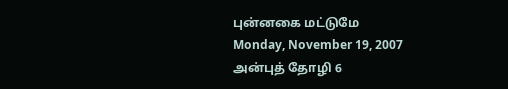புன்னகை மட்டுமே
Monday, November 19, 2007
அன்புத் தோழி 6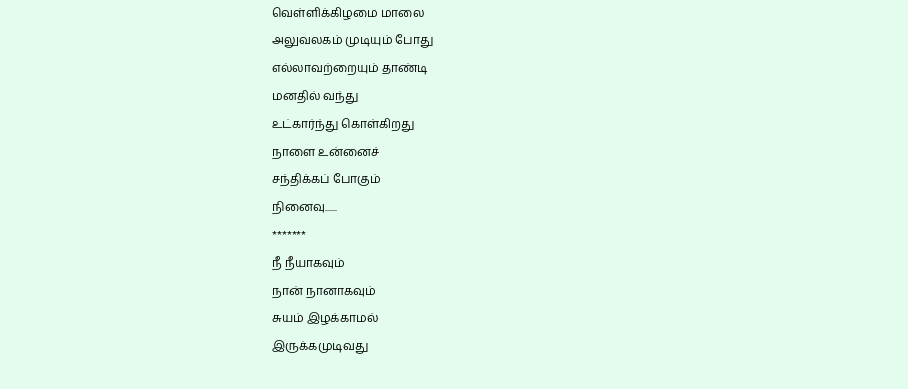வெள்ளிக்கிழமை மாலை
அலுவலகம் முடியும் போது
எல்லாவற்றையும் தாண்டி
மனதில் வந்து
உட்கார்ந்து கொள்கிறது
நாளை உன்னைச்
சந்திக்கப் போகும்
நினைவு......
*******
நீ நீயாகவும்
நான் நானாகவும்
சுயம் இழக்காமல்
இருக்கமுடிவது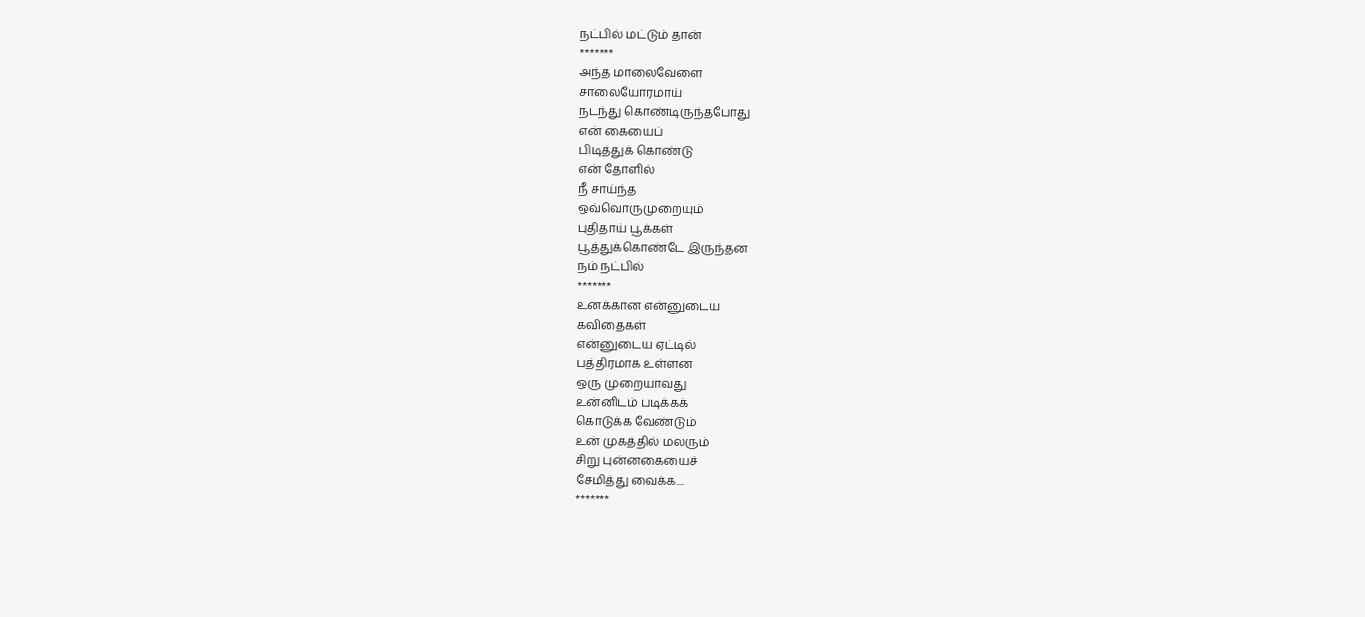நட்பில் மட்டும் தான்
*******
அந்த மாலைவேளை
சாலையோரமாய்
நடந்து கொண்டிருந்தபோது
என் கையைப்
பிடித்துக் கொண்டு
என் தோளில்
நீ சாய்ந்த
ஒவ்வொருமுறையும்
புதிதாய் பூக்கள்
பூத்துக்கொண்டே இருந்தன
நம் நட்பில்
*******
உனக்கான என்னுடைய
கவிதைகள்
என்னுடைய ஏட்டில்
பத்திரமாக உள்ளன
ஒரு முறையாவது
உன்னிடம் படிக்கக்
கொடுக்க வேண்டும்
உன் முகத்தில் மலரும்
சிறு புன்னகையைச்
சேமித்து வைக்க....
*******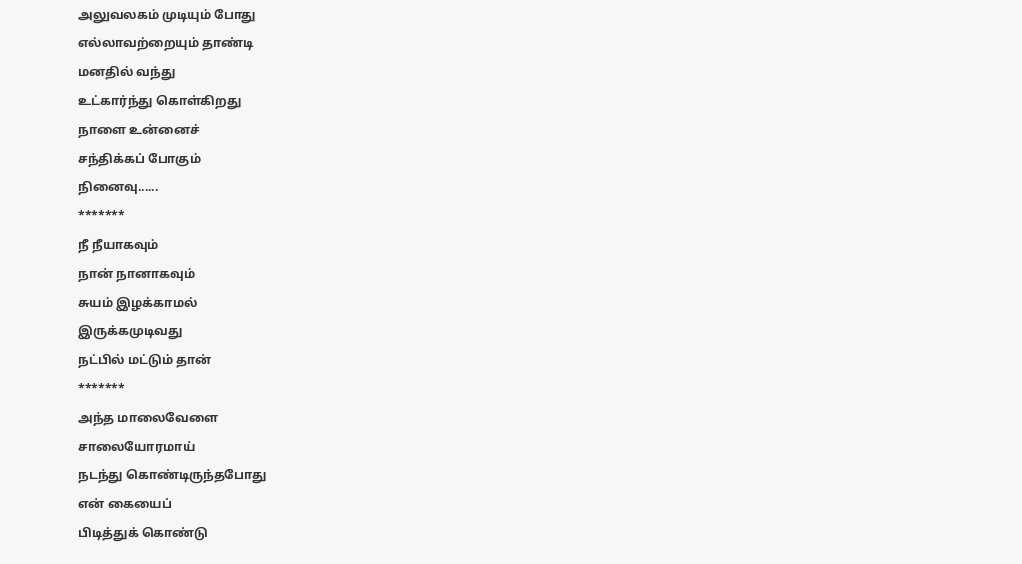அலுவலகம் முடியும் போது
எல்லாவற்றையும் தாண்டி
மனதில் வந்து
உட்கார்ந்து கொள்கிறது
நாளை உன்னைச்
சந்திக்கப் போகும்
நினைவு......
*******
நீ நீயாகவும்
நான் நானாகவும்
சுயம் இழக்காமல்
இருக்கமுடிவது
நட்பில் மட்டும் தான்
*******
அந்த மாலைவேளை
சாலையோரமாய்
நடந்து கொண்டிருந்தபோது
என் கையைப்
பிடித்துக் கொண்டு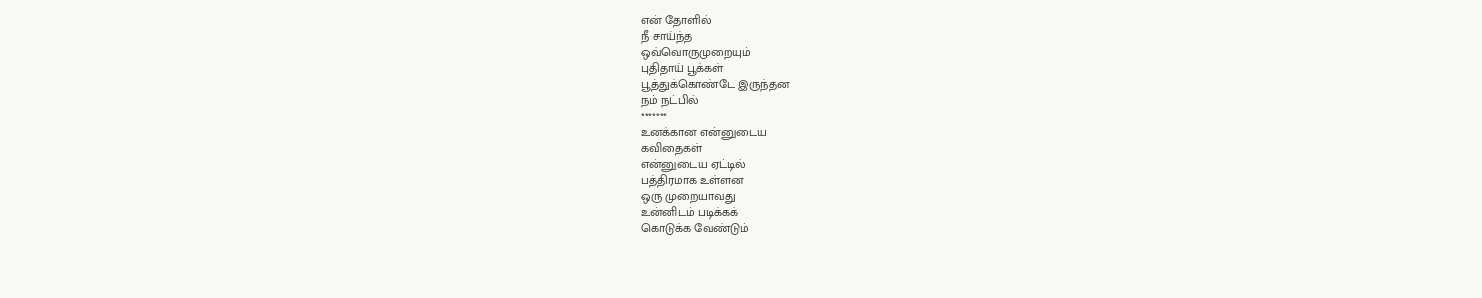என் தோளில்
நீ சாய்ந்த
ஒவ்வொருமுறையும்
புதிதாய் பூக்கள்
பூத்துக்கொண்டே இருந்தன
நம் நட்பில்
*******
உனக்கான என்னுடைய
கவிதைகள்
என்னுடைய ஏட்டில்
பத்திரமாக உள்ளன
ஒரு முறையாவது
உன்னிடம் படிக்கக்
கொடுக்க வேண்டும்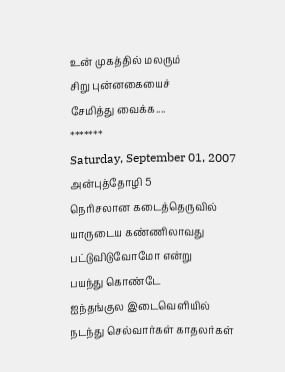உன் முகத்தில் மலரும்
சிறு புன்னகையைச்
சேமித்து வைக்க....
*******
Saturday, September 01, 2007
அன்புத்தோழி 5
நெரிசலான கடைத்தெருவில்
யாருடைய கண்ணிலாவது
பட்டுவிடுவோமோ என்று
பயந்து கொண்டே
ஐந்தங்குல இடைவெளியில்
நடந்து செல்வார்கள் காதலர்கள்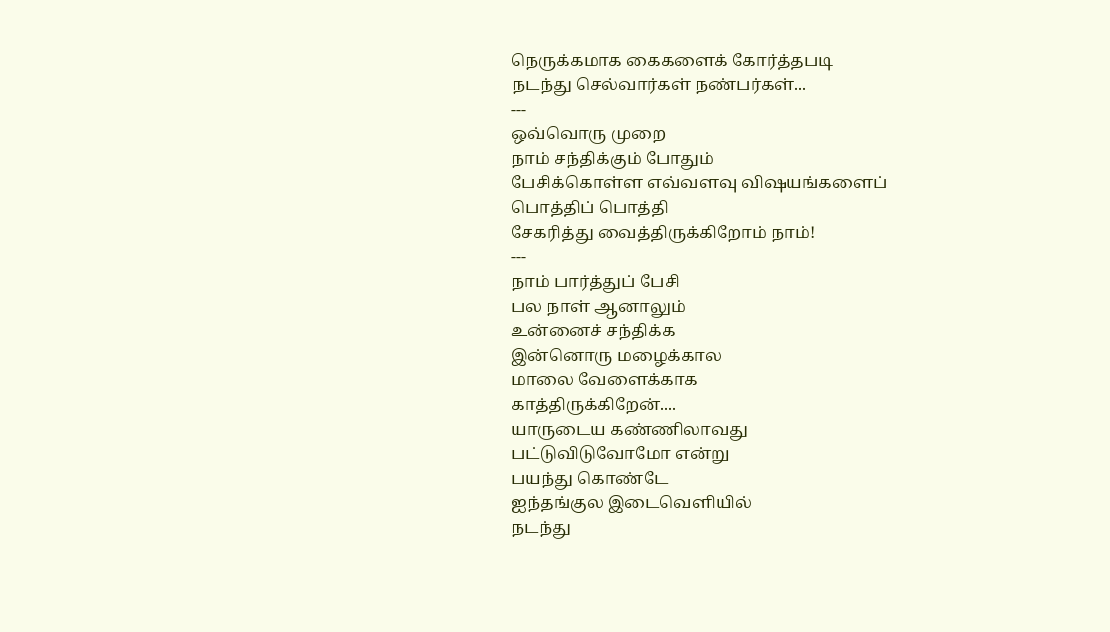நெருக்கமாக கைகளைக் கோர்த்தபடி
நடந்து செல்வார்கள் நண்பர்கள்...
---
ஒவ்வொரு முறை
நாம் சந்திக்கும் போதும்
பேசிக்கொள்ள எவ்வளவு விஷயங்களைப்
பொத்திப் பொத்தி
சேகரித்து வைத்திருக்கிறோம் நாம்!
---
நாம் பார்த்துப் பேசி
பல நாள் ஆனாலும்
உன்னைச் சந்திக்க
இன்னொரு மழைக்கால
மாலை வேளைக்காக
காத்திருக்கிறேன்....
யாருடைய கண்ணிலாவது
பட்டுவிடுவோமோ என்று
பயந்து கொண்டே
ஐந்தங்குல இடைவெளியில்
நடந்து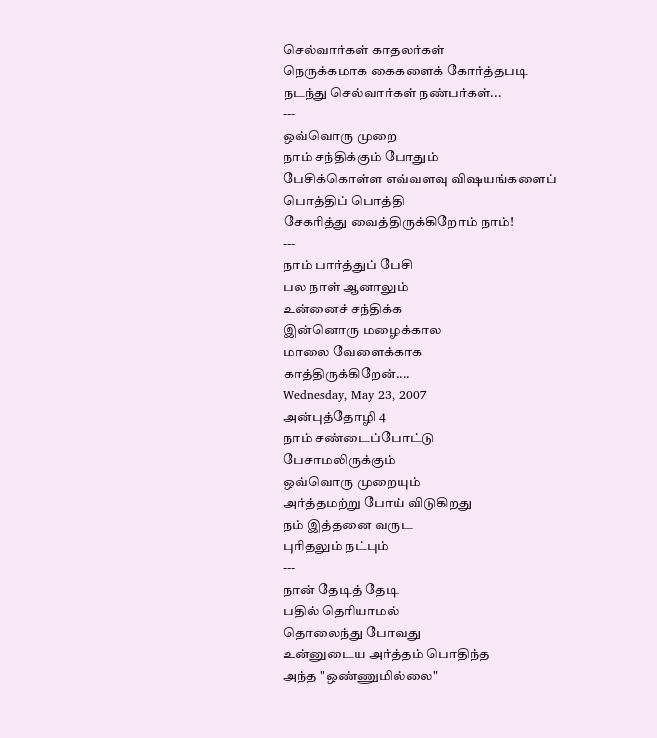செல்வார்கள் காதலர்கள்
நெருக்கமாக கைகளைக் கோர்த்தபடி
நடந்து செல்வார்கள் நண்பர்கள்...
---
ஒவ்வொரு முறை
நாம் சந்திக்கும் போதும்
பேசிக்கொள்ள எவ்வளவு விஷயங்களைப்
பொத்திப் பொத்தி
சேகரித்து வைத்திருக்கிறோம் நாம்!
---
நாம் பார்த்துப் பேசி
பல நாள் ஆனாலும்
உன்னைச் சந்திக்க
இன்னொரு மழைக்கால
மாலை வேளைக்காக
காத்திருக்கிறேன்....
Wednesday, May 23, 2007
அன்புத்தோழி 4
நாம் சண்டைப்போட்டு
பேசாமலிருக்கும்
ஒவ்வொரு முறையும்
அர்த்தமற்று போய் விடுகிறது
நம் இத்தனை வருட
புரிதலும் நட்பும்
---
நான் தேடித் தேடி
பதில் தெரியாமல்
தொலைந்து போவது
உன்னுடைய அர்த்தம் பொதிந்த
அந்த "ஒண்ணுமில்லை"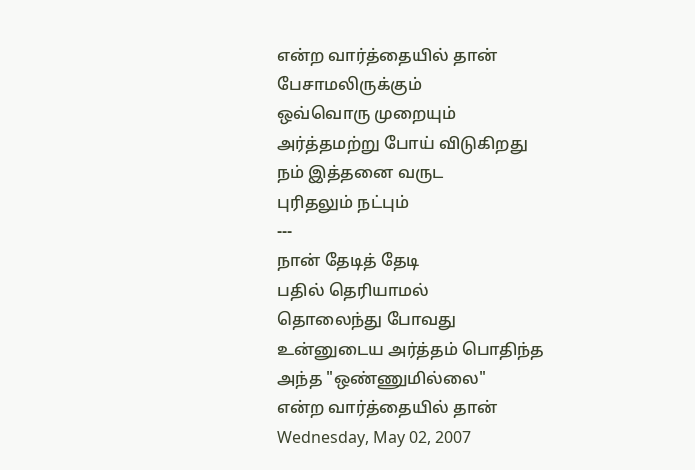என்ற வார்த்தையில் தான்
பேசாமலிருக்கும்
ஒவ்வொரு முறையும்
அர்த்தமற்று போய் விடுகிறது
நம் இத்தனை வருட
புரிதலும் நட்பும்
---
நான் தேடித் தேடி
பதில் தெரியாமல்
தொலைந்து போவது
உன்னுடைய அர்த்தம் பொதிந்த
அந்த "ஒண்ணுமில்லை"
என்ற வார்த்தையில் தான்
Wednesday, May 02, 2007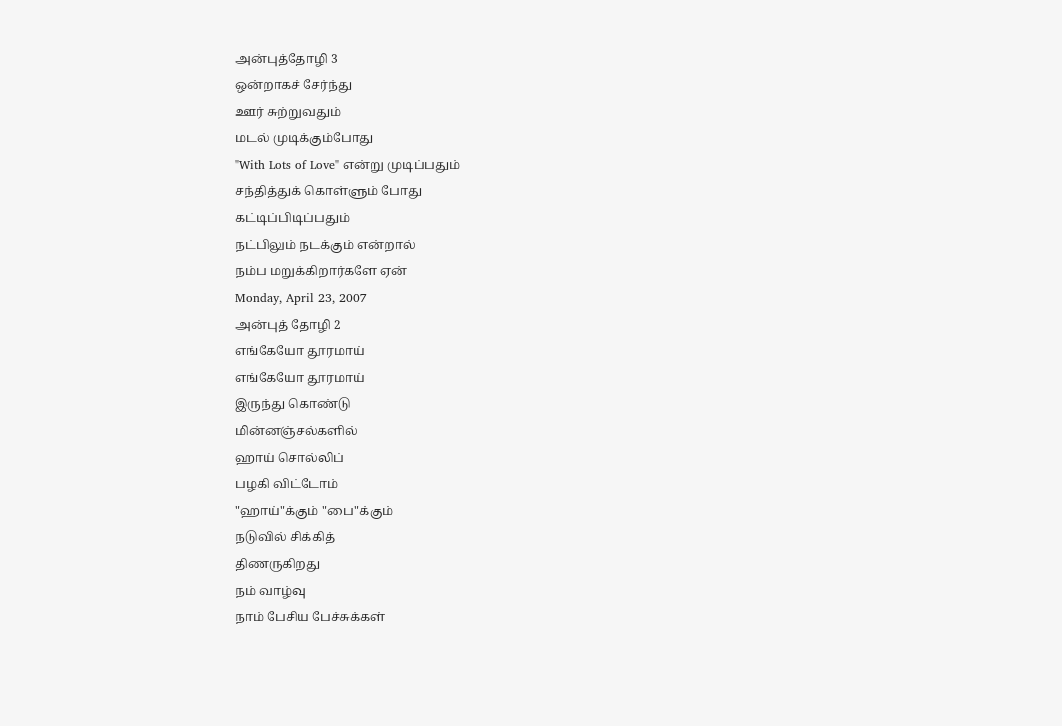அன்புத்தோழி 3
ஒன்றாகச் சேர்ந்து
ஊர் சுற்றுவதும்
மடல் முடிக்கும்போது
"With Lots of Love" என்று முடிப்பதும்
சந்தித்துக் கொள்ளும் போது
கட்டிப்பிடிப்பதும்
நட்பிலும் நடக்கும் என்றால்
நம்ப மறுக்கிறார்களே ஏன்
Monday, April 23, 2007
அன்புத் தோழி 2
எங்கேயோ தூரமாய்
எங்கேயோ தூரமாய்
இருந்து கொண்டு
மின்னஞ்சல்களில்
ஹாய் சொல்லிப்
பழகி விட்டோம்
"ஹாய்"க்கும் "பை"க்கும்
நடுவில் சிக்கித்
திணருகிறது
நம் வாழ்வு
நாம் பேசிய பேச்சுக்கள்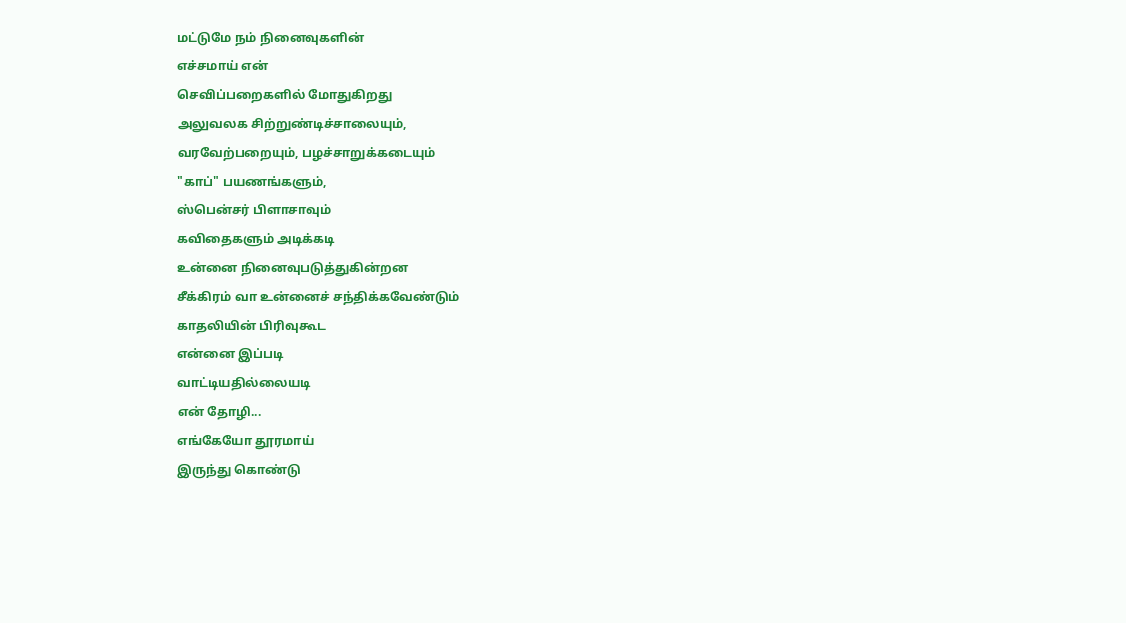மட்டுமே நம் நினைவுகளின்
எச்சமாய் என்
செவிப்பறைகளில் மோதுகிறது
அலுவலக சிற்றுண்டிச்சாலையும்,
வரவேற்பறையும், பழச்சாறுக்கடையும்
"காப்" பயணங்களும்,
ஸ்பென்சர் பிளாசாவும்
கவிதைகளும் அடிக்கடி
உன்னை நினைவுபடுத்துகின்றன
சீக்கிரம் வா உன்னைச் சந்திக்கவேண்டும்
காதலியின் பிரிவுகூட
என்னை இப்படி
வாட்டியதில்லையடி
என் தோழி...
எங்கேயோ தூரமாய்
இருந்து கொண்டு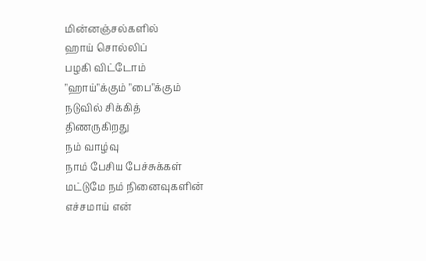மின்னஞ்சல்களில்
ஹாய் சொல்லிப்
பழகி விட்டோம்
"ஹாய்"க்கும் "பை"க்கும்
நடுவில் சிக்கித்
திணருகிறது
நம் வாழ்வு
நாம் பேசிய பேச்சுக்கள்
மட்டுமே நம் நினைவுகளின்
எச்சமாய் என்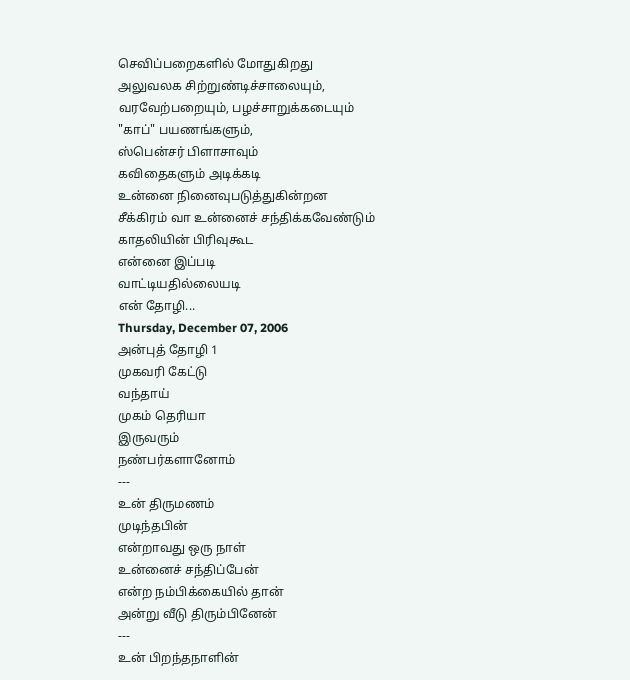செவிப்பறைகளில் மோதுகிறது
அலுவலக சிற்றுண்டிச்சாலையும்,
வரவேற்பறையும், பழச்சாறுக்கடையும்
"காப்" பயணங்களும்,
ஸ்பென்சர் பிளாசாவும்
கவிதைகளும் அடிக்கடி
உன்னை நினைவுபடுத்துகின்றன
சீக்கிரம் வா உன்னைச் சந்திக்கவேண்டும்
காதலியின் பிரிவுகூட
என்னை இப்படி
வாட்டியதில்லையடி
என் தோழி...
Thursday, December 07, 2006
அன்புத் தோழி 1
முகவரி கேட்டு
வந்தாய்
முகம் தெரியா
இருவரும்
நண்பர்களானோம்
---
உன் திருமணம்
முடிந்தபின்
என்றாவது ஒரு நாள்
உன்னைச் சந்திப்பேன்
என்ற நம்பிக்கையில் தான்
அன்று வீடு திரும்பினேன்
---
உன் பிறந்தநாளின்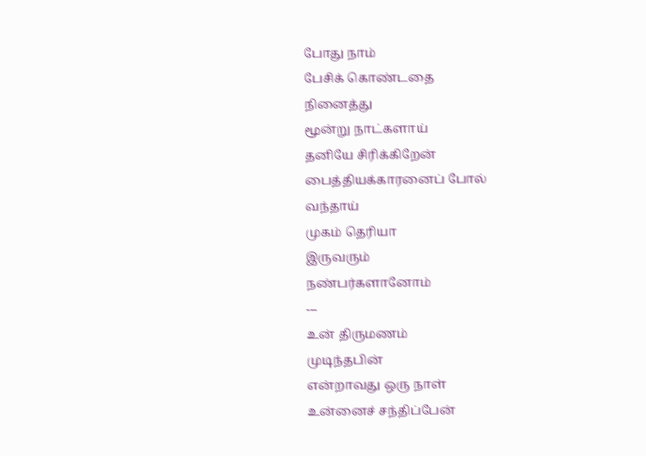போது நாம்
பேசிக் கொண்டதை
நினைத்து
மூன்று நாட்களாய்
தனியே சிரிக்கிறேன்
பைத்தியக்காரனைப் போல்
வந்தாய்
முகம் தெரியா
இருவரும்
நண்பர்களானோம்
---
உன் திருமணம்
முடிந்தபின்
என்றாவது ஒரு நாள்
உன்னைச் சந்திப்பேன்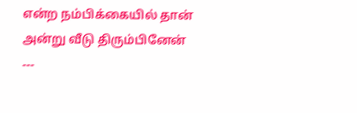என்ற நம்பிக்கையில் தான்
அன்று வீடு திரும்பினேன்
---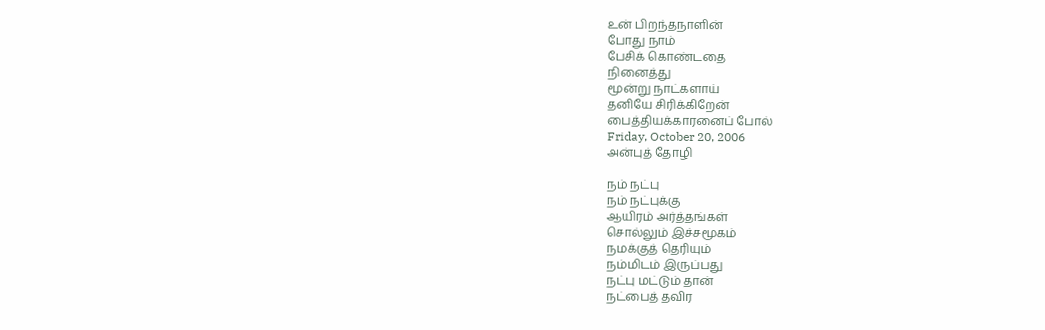உன் பிறந்தநாளின்
போது நாம்
பேசிக் கொண்டதை
நினைத்து
மூன்று நாட்களாய்
தனியே சிரிக்கிறேன்
பைத்தியக்காரனைப் போல்
Friday, October 20, 2006
அன்புத் தோழி

நம் நட்பு
நம் நட்புக்கு
ஆயிரம் அர்த்தங்கள்
சொல்லும் இச்சமூகம்
நமக்குத் தெரியும்
நம்மிடம் இருப்பது
நட்பு மட்டும் தான்
நட்பைத் தவிர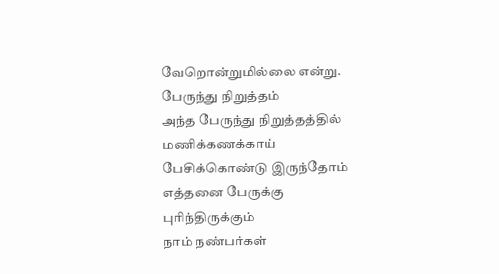வேறொன்றுமில்லை என்று.
பேருந்து நிறுத்தம்
அந்த பேருந்து நிறுத்தத்தில்
மணிக்கணக்காய்
பேசிக்கொண்டு இருந்தோம்
எத்தனை பேருக்கு
புரிந்திருக்கும்
நாம் நண்பர்கள்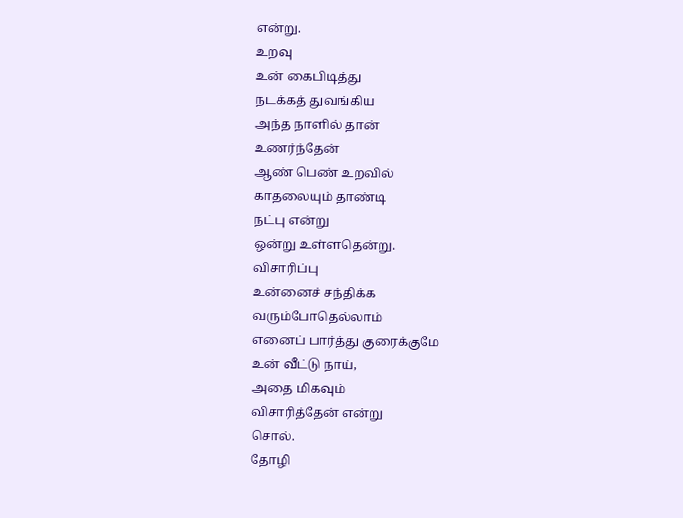என்று.
உறவு
உன் கைபிடித்து
நடக்கத் துவங்கிய
அந்த நாளில் தான்
உணர்ந்தேன்
ஆண் பெண் உறவில்
காதலையும் தாண்டி
நட்பு என்று
ஒன்று உள்ளதென்று.
விசாரிப்பு
உன்னைச் சந்திக்க
வரும்போதெல்லாம்
எனைப் பார்த்து குரைக்குமே
உன் வீட்டு நாய்,
அதை மிகவும்
விசாரித்தேன் என்று
சொல்.
தோழி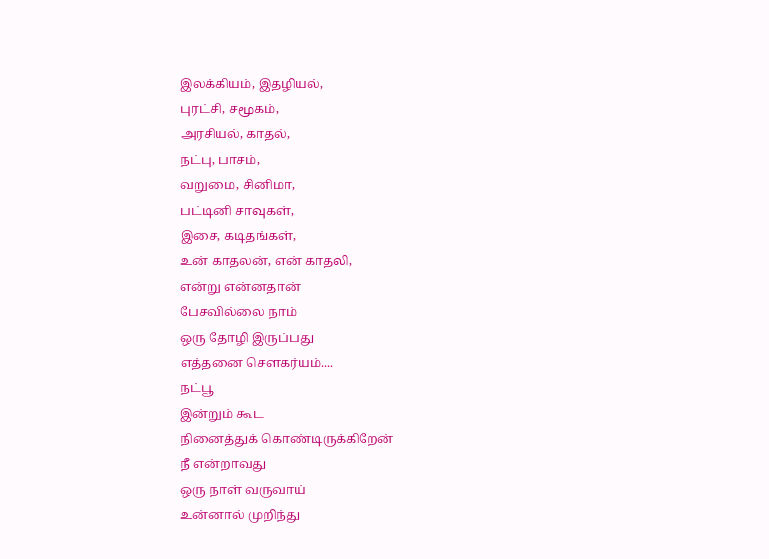இலக்கியம், இதழியல்,
புரட்சி, சமூகம்,
அரசியல், காதல்,
நட்பு, பாசம்,
வறுமை, சினிமா,
பட்டினி சாவுகள்,
இசை, கடிதங்கள்,
உன் காதலன், என் காதலி,
என்று என்னதான்
பேசவில்லை நாம்
ஒரு தோழி இருப்பது
எத்தனை செளகர்யம்....
நட்பூ
இன்றும் கூட
நினைத்துக் கொண்டிருக்கிறேன்
நீ என்றாவது
ஒரு நாள் வருவாய்
உன்னால் முறிந்து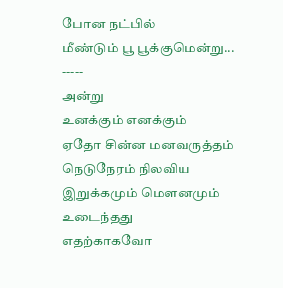போன நட்பில்
மீண்டும் பூ பூக்குமென்று...
-----
அன்று
உனக்கும் எனக்கும்
ஏதோ சின்ன மனவருத்தம்
நெடுநேரம் நிலவிய
இறுக்கமும் மௌனமும்
உடைந்தது
எதற்காகவோ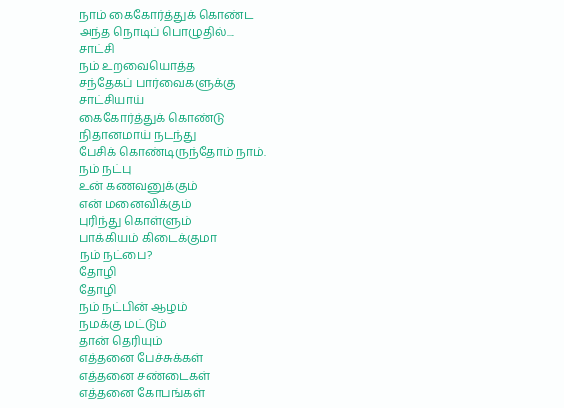நாம் கைகோர்த்துக் கொண்ட
அந்த நொடிப் பொழுதில்....
சாட்சி
நம் உறவையொத்த
சந்தேகப் பார்வைகளுக்கு
சாட்சியாய்
கைகோர்த்துக் கொண்டு
நிதானமாய் நடந்து
பேசிக் கொண்டிருந்தோம் நாம்.
நம் நட்பு
உன் கணவனுக்கும்
என் மனைவிக்கும்
புரிந்து கொள்ளும்
பாக்கியம் கிடைக்குமா
நம் நட்பை?
தோழி
தோழி
நம் நட்பின் ஆழம்
நமக்கு மட்டும்
தான் தெரியும்
எத்தனை பேச்சுக்கள்
எத்தனை சண்டைகள்
எத்தனை கோபங்கள்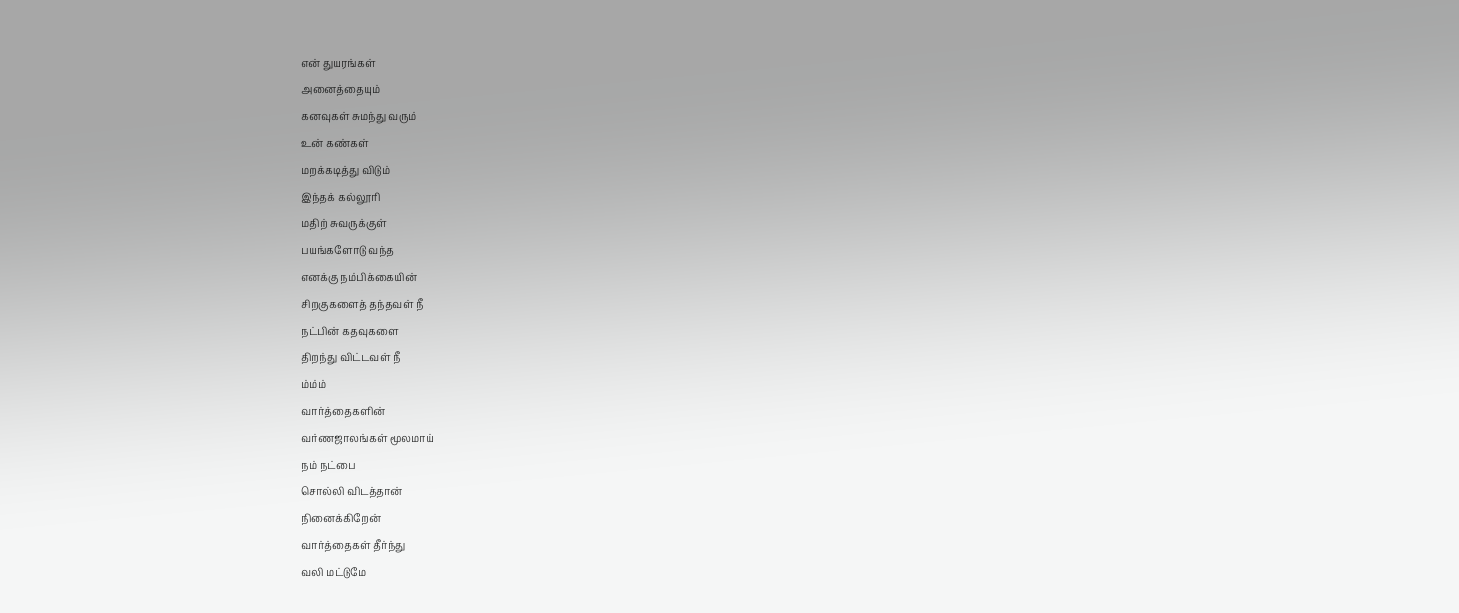என் துயரங்கள்
அனைத்தையும்
கனவுகள் சுமந்து வரும்
உன் கண்கள்
மறக்கடித்து விடும்
இந்தக் கல்லூரி
மதிற் சுவருக்குள்
பயங்களோடு வந்த
எனக்கு நம்பிக்கையின்
சிறகுகளைத் தந்தவள் நீ
நட்பின் கதவுகளை
திறந்து விட்டவள் நீ
ம்ம்ம்
வார்த்தைகளின்
வர்ணஜாலங்கள் மூலமாய்
நம் நட்பை
சொல்லி விடத்தான்
நினைக்கிறேன்
வார்த்தைகள் தீர்ந்து
வலி மட்டுமே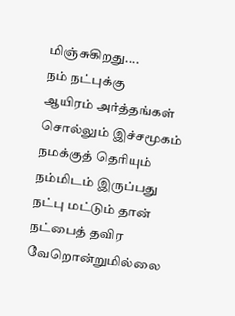மிஞ்சுகிறது....
நம் நட்புக்கு
ஆயிரம் அர்த்தங்கள்
சொல்லும் இச்சமூகம்
நமக்குத் தெரியும்
நம்மிடம் இருப்பது
நட்பு மட்டும் தான்
நட்பைத் தவிர
வேறொன்றுமில்லை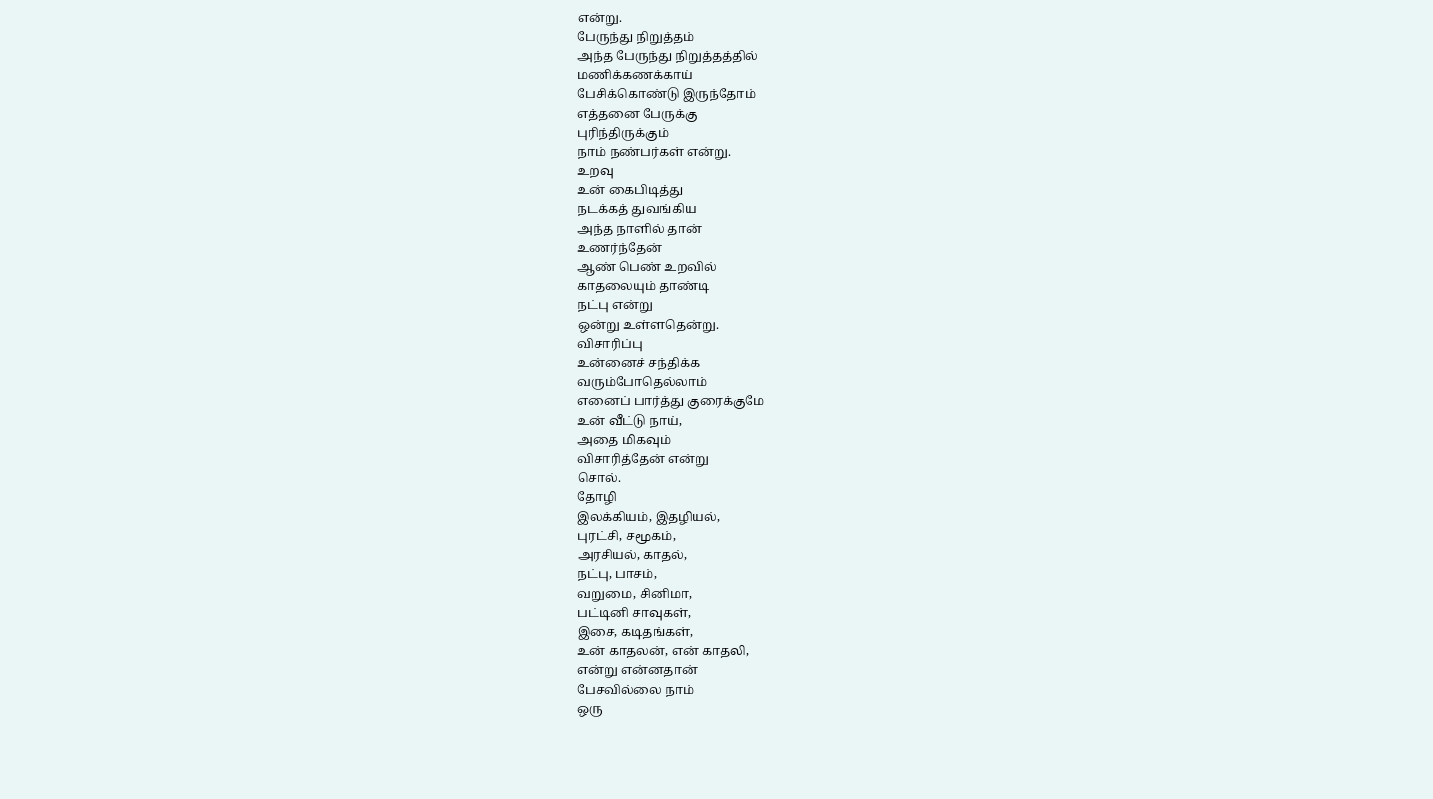என்று.
பேருந்து நிறுத்தம்
அந்த பேருந்து நிறுத்தத்தில்
மணிக்கணக்காய்
பேசிக்கொண்டு இருந்தோம்
எத்தனை பேருக்கு
புரிந்திருக்கும்
நாம் நண்பர்கள் என்று.
உறவு
உன் கைபிடித்து
நடக்கத் துவங்கிய
அந்த நாளில் தான்
உணர்ந்தேன்
ஆண் பெண் உறவில்
காதலையும் தாண்டி
நட்பு என்று
ஒன்று உள்ளதென்று.
விசாரிப்பு
உன்னைச் சந்திக்க
வரும்போதெல்லாம்
எனைப் பார்த்து குரைக்குமே
உன் வீட்டு நாய்,
அதை மிகவும்
விசாரித்தேன் என்று
சொல்.
தோழி
இலக்கியம், இதழியல்,
புரட்சி, சமூகம்,
அரசியல், காதல்,
நட்பு, பாசம்,
வறுமை, சினிமா,
பட்டினி சாவுகள்,
இசை, கடிதங்கள்,
உன் காதலன், என் காதலி,
என்று என்னதான்
பேசவில்லை நாம்
ஒரு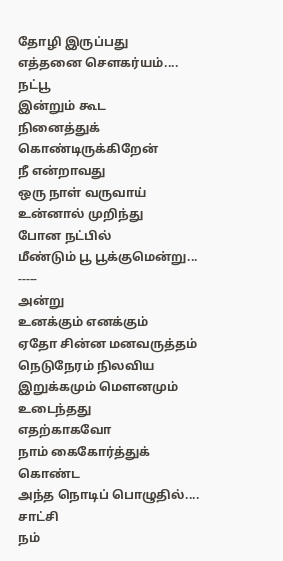தோழி இருப்பது
எத்தனை செளகர்யம்....
நட்பூ
இன்றும் கூட
நினைத்துக் கொண்டிருக்கிறேன்
நீ என்றாவது
ஒரு நாள் வருவாய்
உன்னால் முறிந்து
போன நட்பில்
மீண்டும் பூ பூக்குமென்று...
-----
அன்று
உனக்கும் எனக்கும்
ஏதோ சின்ன மனவருத்தம்
நெடுநேரம் நிலவிய
இறுக்கமும் மௌனமும்
உடைந்தது
எதற்காகவோ
நாம் கைகோர்த்துக் கொண்ட
அந்த நொடிப் பொழுதில்....
சாட்சி
நம்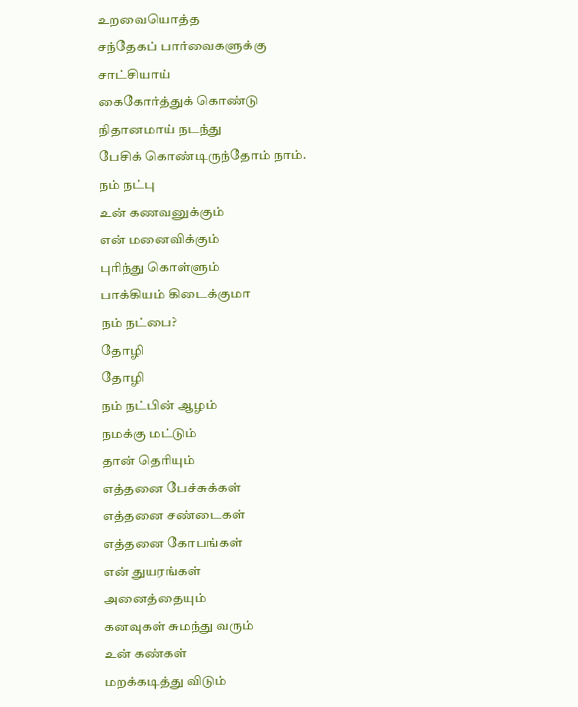உறவையொத்த
சந்தேகப் பார்வைகளுக்கு
சாட்சியாய்
கைகோர்த்துக் கொண்டு
நிதானமாய் நடந்து
பேசிக் கொண்டிருந்தோம் நாம்.
நம் நட்பு
உன் கணவனுக்கும்
என் மனைவிக்கும்
புரிந்து கொள்ளும்
பாக்கியம் கிடைக்குமா
நம் நட்பை?
தோழி
தோழி
நம் நட்பின் ஆழம்
நமக்கு மட்டும்
தான் தெரியும்
எத்தனை பேச்சுக்கள்
எத்தனை சண்டைகள்
எத்தனை கோபங்கள்
என் துயரங்கள்
அனைத்தையும்
கனவுகள் சுமந்து வரும்
உன் கண்கள்
மறக்கடித்து விடும்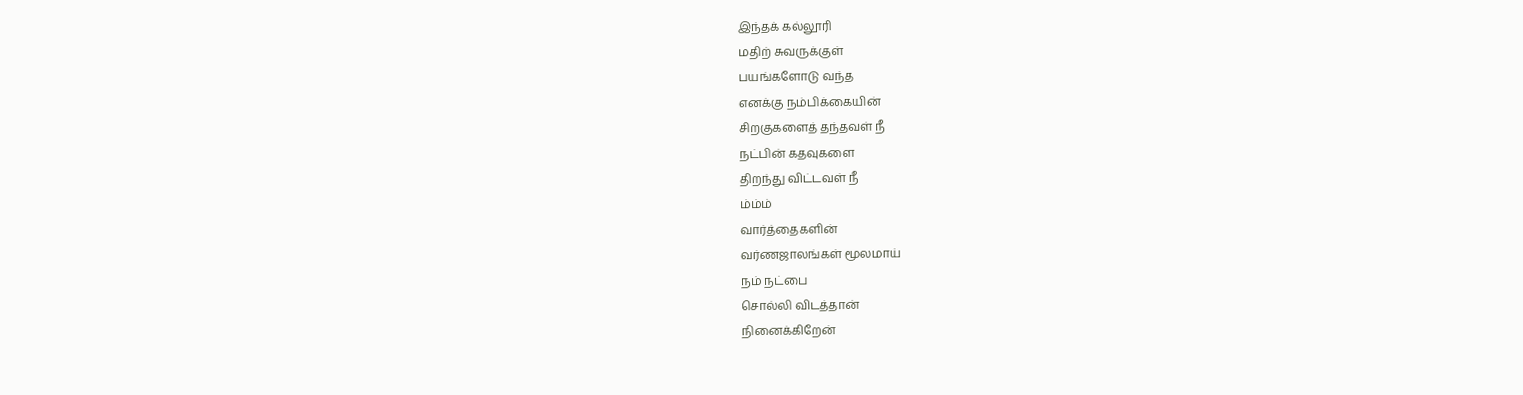இந்தக் கல்லூரி
மதிற் சுவருக்குள்
பயங்களோடு வந்த
எனக்கு நம்பிக்கையின்
சிறகுகளைத் தந்தவள் நீ
நட்பின் கதவுகளை
திறந்து விட்டவள் நீ
ம்ம்ம்
வார்த்தைகளின்
வர்ணஜாலங்கள் மூலமாய்
நம் நட்பை
சொல்லி விடத்தான்
நினைக்கிறேன்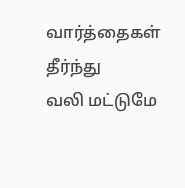வார்த்தைகள் தீர்ந்து
வலி மட்டுமே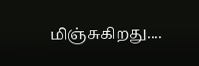மிஞ்சுகிறது....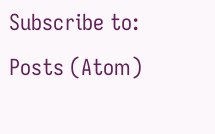Subscribe to:
Posts (Atom)